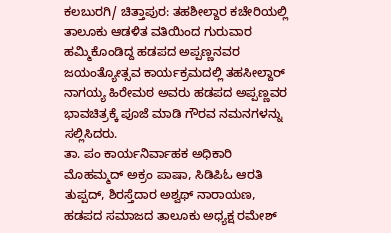ಕಲಬುರಗಿ/ ಚಿತ್ತಾಪುರ: ತಹಶೀಲ್ದಾರ ಕಚೇರಿಯಲ್ಲಿ ತಾಲೂಕು ಆಡಳಿತ ವತಿಯಿಂದ ಗುರುವಾರ ಹಮ್ಮಿಕೊಂಡಿದ್ದ ಹಡಪದ ಅಪ್ಪಣ್ಣನವರ ಜಯಂತ್ಯೋತ್ಸವ ಕಾರ್ಯಕ್ರಮದಲ್ಲಿ ತಹಸೀಲ್ದಾರ್ ನಾಗಯ್ಯ ಹಿರೇಮಠ ಅವರು ಹಡಪದ ಅಪ್ಪಣ್ಣವರ ಭಾವಚಿತ್ರಕ್ಕೆ ಪೂಜೆ ಮಾಡಿ ಗೌರವ ನಮನಗಳನ್ನು ಸಲ್ಲಿಸಿದರು.
ತಾ. ಪಂ ಕಾರ್ಯನಿರ್ವಾಹಕ ಅಧಿಕಾರಿ ಮೊಹಮ್ಮದ್ ಅಕ್ರಂ ಪಾಷಾ, ಸಿಡಿಪಿಓ ಆರತಿ ತುಪ್ಪದ್, ಶಿರಸ್ತೆದಾರ ಅಶ್ವಥ್ ನಾರಾಯಣ, ಹಡಪದ ಸಮಾಜದ ತಾಲೂಕು ಅಧ್ಯಕ್ಷ ರಮೇಶ್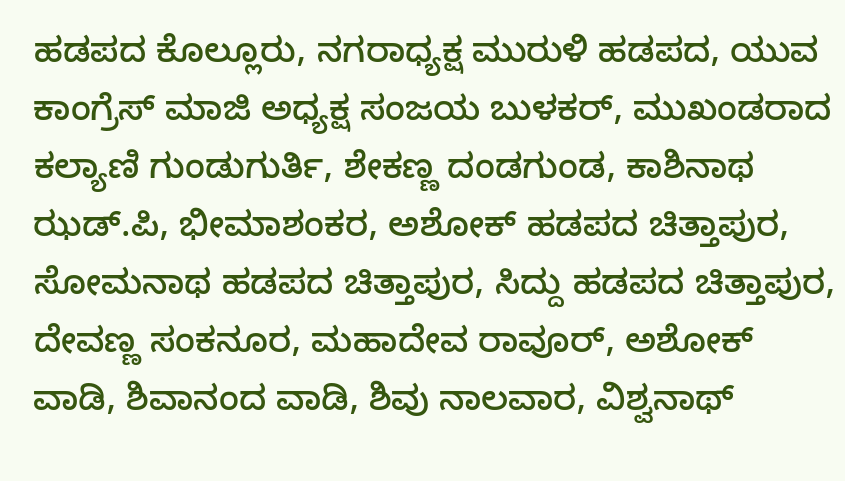ಹಡಪದ ಕೊಲ್ಲೂರು, ನಗರಾಧ್ಯಕ್ಷ ಮುರುಳಿ ಹಡಪದ, ಯುವ ಕಾಂಗ್ರೆಸ್ ಮಾಜಿ ಅಧ್ಯಕ್ಷ ಸಂಜಯ ಬುಳಕರ್, ಮುಖಂಡರಾದ ಕಲ್ಯಾಣಿ ಗುಂಡುಗುರ್ತಿ, ಶೇಕಣ್ಣ ದಂಡಗುಂಡ, ಕಾಶಿನಾಥ ಝಡ್.ಪಿ, ಭೀಮಾಶಂಕರ, ಅಶೋಕ್ ಹಡಪದ ಚಿತ್ತಾಪುರ, ಸೋಮನಾಥ ಹಡಪದ ಚಿತ್ತಾಪುರ, ಸಿದ್ದು ಹಡಪದ ಚಿತ್ತಾಪುರ, ದೇವಣ್ಣ ಸಂಕನೂರ, ಮಹಾದೇವ ರಾವೂರ್, ಅಶೋಕ್ ವಾಡಿ, ಶಿವಾನಂದ ವಾಡಿ, ಶಿವು ನಾಲವಾರ, ವಿಶ್ವನಾಥ್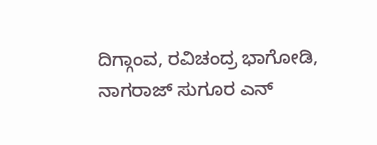ದಿಗ್ಗಾಂವ, ರವಿಚಂದ್ರ ಭಾಗೋಡಿ, ನಾಗರಾಜ್ ಸುಗೂರ ಎನ್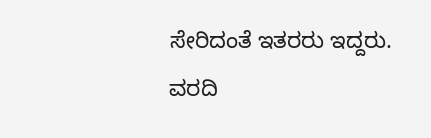ಸೇರಿದಂತೆ ಇತರರು ಇದ್ದರು.
ವರದಿ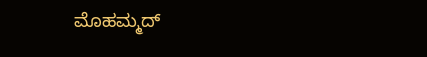ಮೊಹಮ್ಮದ್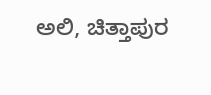ಅಲಿ, ಚಿತ್ತಾಪುರ